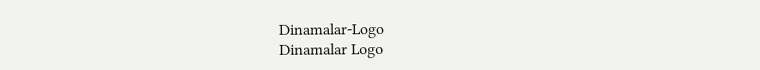Dinamalar-Logo
Dinamalar Logo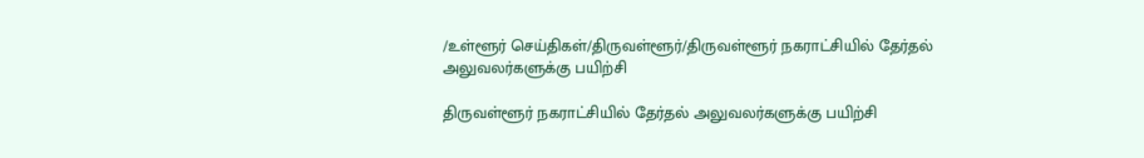/உள்ளூர் செய்திகள்/திருவள்ளூர்/திருவள்ளூர் நகராட்சியில் தேர்தல் அலுவலர்களுக்கு பயிற்சி

திருவள்ளூர் நகராட்சியில் தேர்தல் அலுவலர்களுக்கு பயிற்சி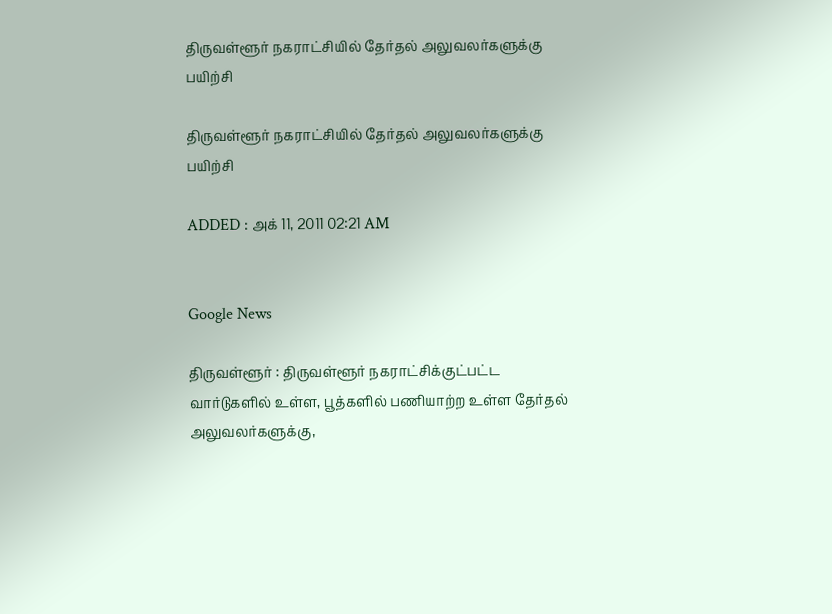திருவள்ளூர் நகராட்சியில் தேர்தல் அலுவலர்களுக்கு பயிற்சி

திருவள்ளூர் நகராட்சியில் தேர்தல் அலுவலர்களுக்கு பயிற்சி

ADDED : அக் 11, 2011 02:21 AM


Google News

திருவள்ளூர் : திருவள்ளூர் நகராட்சிக்குட்பட்ட வார்டுகளில் உள்ள, பூத்களில் பணியாற்ற உள்ள தேர்தல் அலுவலர்களுக்கு,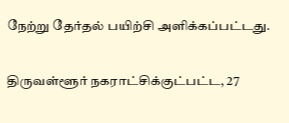நேற்று தேர்தல் பயிற்சி அளிக்கப்பட்டது.

திருவள்ளூர் நகராட்சிக்குட்பட்ட, 27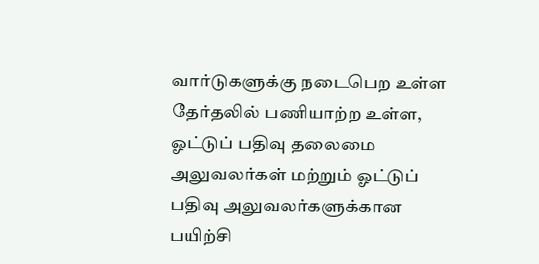வார்டுகளுக்கு நடைபெற உள்ள தேர்தலில் பணியாற்ற உள்ள, ஓட்டுப் பதிவு தலைமை அலுவலர்கள் மற்றும் ஓட்டுப் பதிவு அலுவலர்களுக்கான பயிற்சி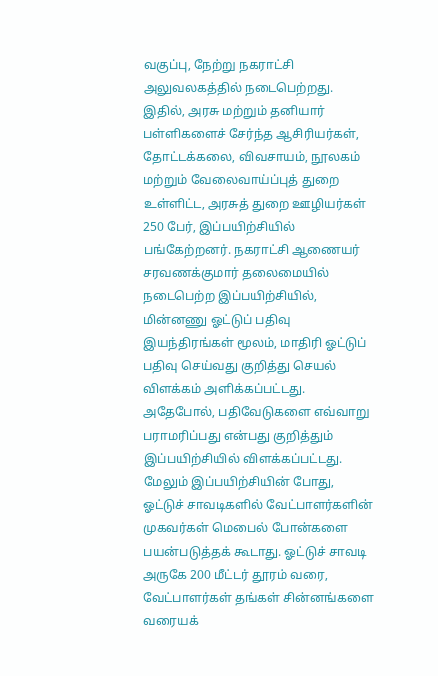வகுப்பு, நேற்று நகராட்சி அலுவலகத்தில் நடைபெற்றது. இதில், அரசு மற்றும் தனியார் பள்ளிகளைச் சேர்ந்த ஆசிரியர்கள், தோட்டக்கலை, விவசாயம், நூலகம் மற்றும் வேலைவாய்ப்புத் துறை உள்ளிட்ட, அரசுத் துறை ஊழியர்கள் 250 பேர், இப்பயிற்சியில் பங்கேற்றனர். நகராட்சி ஆணையர் சரவணக்குமார் தலைமையில் நடைபெற்ற இப்பயிற்சியில், மின்னணு ஓட்டுப் பதிவு இயந்திரங்கள் மூலம், மாதிரி ஓட்டுப் பதிவு செய்வது குறித்து செயல் விளக்கம் அளிக்கப்பட்டது. அதேபோல், பதிவேடுகளை எவ்வாறு பராமரிப்பது என்பது குறித்தும் இப்பயிற்சியில் விளக்கப்பட்டது. மேலும் இப்பயிற்சியின் போது, ஓட்டுச் சாவடிகளில் வேட்பாளர்களின் முகவர்கள் மெபைல் போன்களை பயன்படுத்தக் கூடாது. ஓட்டுச் சாவடி அருகே 200 மீட்டர் தூரம் வரை, வேட்பாளர்கள் தங்கள் சின்னங்களை வரையக்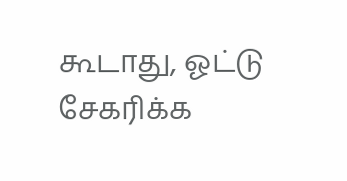கூடாது, ஓட்டு சேகரிக்க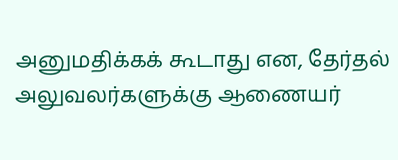அனுமதிக்கக் கூடாது என, தேர்தல் அலுவலர்களுக்கு ஆணையர்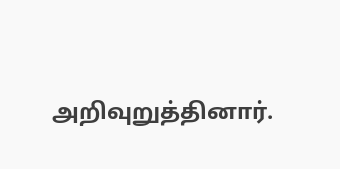அறிவுறுத்தினார்.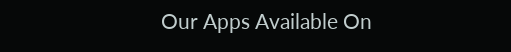Our Apps Available On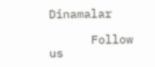Dinamalar

      Follow us